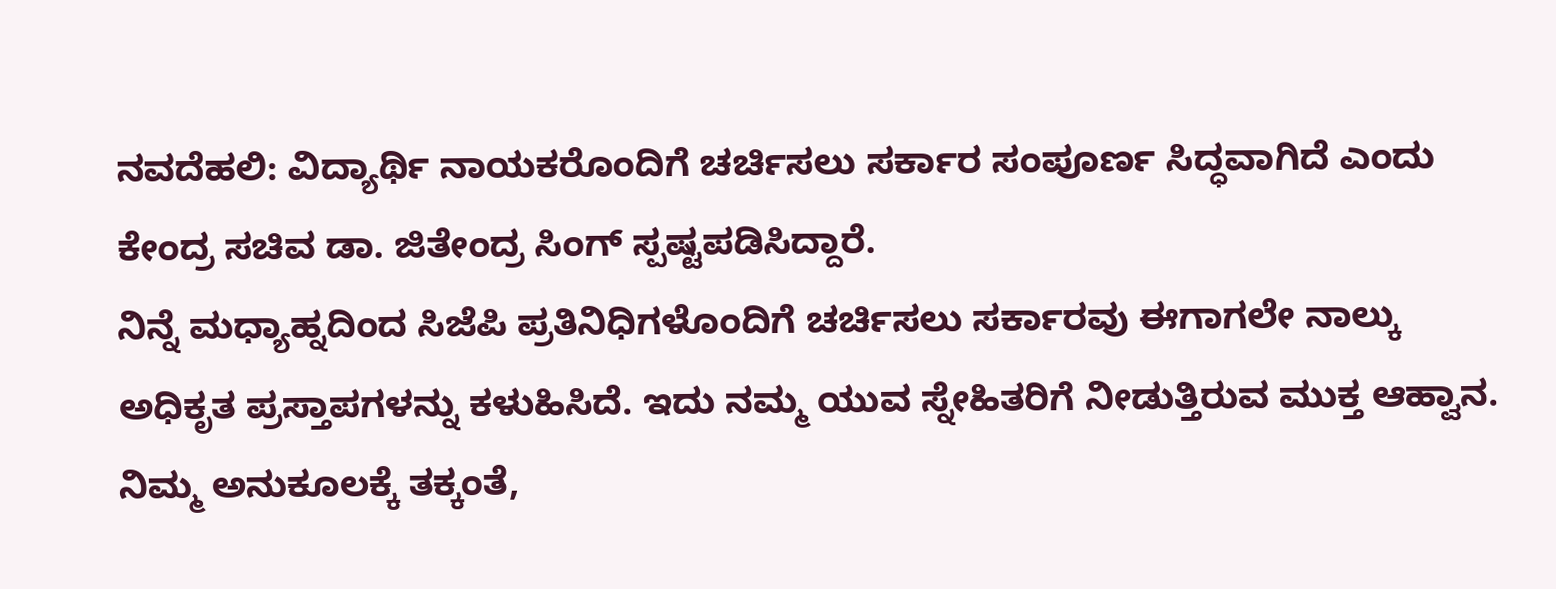ನವದೆಹಲಿ: ವಿದ್ಯಾರ್ಥಿ ನಾಯಕರೊಂದಿಗೆ ಚರ್ಚಿಸಲು ಸರ್ಕಾರ ಸಂಪೂರ್ಣ ಸಿದ್ಧವಾಗಿದೆ ಎಂದು ಕೇಂದ್ರ ಸಚಿವ ಡಾ. ಜಿತೇಂದ್ರ ಸಿಂಗ್ ಸ್ಪಷ್ಟಪಡಿಸಿದ್ದಾರೆ.
ನಿನ್ನೆ ಮಧ್ಯಾಹ್ನದಿಂದ ಸಿಜೆಪಿ ಪ್ರತಿನಿಧಿಗಳೊಂದಿಗೆ ಚರ್ಚಿಸಲು ಸರ್ಕಾರವು ಈಗಾಗಲೇ ನಾಲ್ಕು ಅಧಿಕೃತ ಪ್ರಸ್ತಾಪಗಳನ್ನು ಕಳುಹಿಸಿದೆ. ಇದು ನಮ್ಮ ಯುವ ಸ್ನೇಹಿತರಿಗೆ ನೀಡುತ್ತಿರುವ ಮುಕ್ತ ಆಹ್ವಾನ. ನಿಮ್ಮ ಅನುಕೂಲಕ್ಕೆ ತಕ್ಕಂತೆ,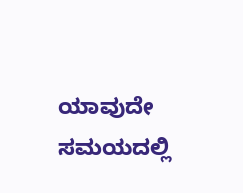ಯಾವುದೇ ಸಮಯದಲ್ಲಿ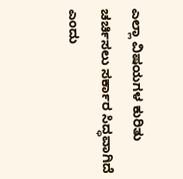ಎಲ್ಲಾ ವಿಷಯಗಳ ಕುರಿತು ಚರ್ಚಿಸಲು ಸರ್ಕಾರ ಸಿದ್ಧವಾಗಿದೆ ಎಂದು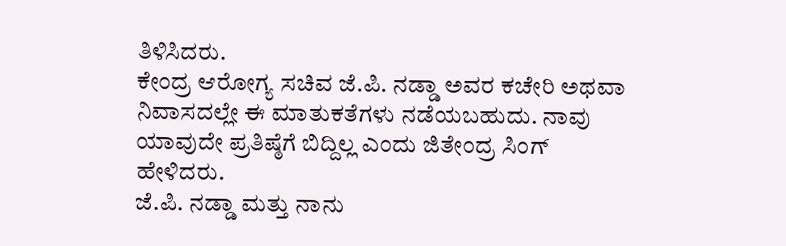ತಿಳಿಸಿದರು.
ಕೇಂದ್ರ ಆರೋಗ್ಯ ಸಚಿವ ಜೆ.ಪಿ. ನಡ್ಡಾ ಅವರ ಕಚೇರಿ ಅಥವಾ ನಿವಾಸದಲ್ಲೇ ಈ ಮಾತುಕತೆಗಳು ನಡೆಯಬಹುದು. ನಾವು ಯಾವುದೇ ಪ್ರತಿಷ್ಠೆಗೆ ಬಿದ್ದಿಲ್ಲ ಎಂದು ಜಿತೇಂದ್ರ ಸಿಂಗ್ ಹೇಳಿದರು.
ಜೆ.ಪಿ. ನಡ್ಡಾ ಮತ್ತು ನಾನು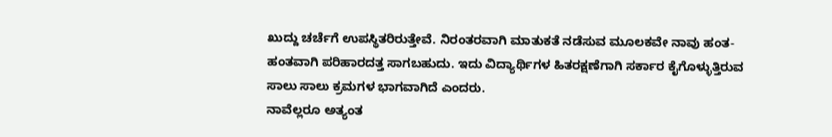ಖುದ್ದು ಚರ್ಚೆಗೆ ಉಪಸ್ಥಿತರಿರುತ್ತೇವೆ. ನಿರಂತರವಾಗಿ ಮಾತುಕತೆ ನಡೆಸುವ ಮೂಲಕವೇ ನಾವು ಹಂತ-ಹಂತವಾಗಿ ಪರಿಹಾರದತ್ತ ಸಾಗಬಹುದು. ಇದು ವಿದ್ಯಾರ್ಥಿಗಳ ಹಿತರಕ್ಷಣೆಗಾಗಿ ಸರ್ಕಾರ ಕೈಗೊಳ್ಳುತ್ತಿರುವ ಸಾಲು ಸಾಲು ಕ್ರಮಗಳ ಭಾಗವಾಗಿದೆ ಎಂದರು.
ನಾವೆಲ್ಲರೂ ಅತ್ಯಂತ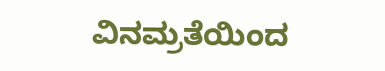ವಿನಮ್ರತೆಯಿಂದ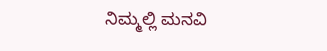ನಿಮ್ಮಲ್ಲಿ ಮನವಿ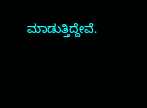ಮಾಡುತ್ತಿದ್ದೇವೆ.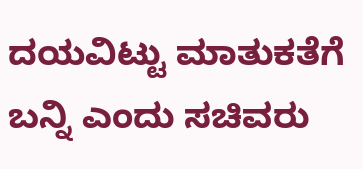ದಯವಿಟ್ಟು ಮಾತುಕತೆಗೆ ಬನ್ನಿ ಎಂದು ಸಚಿವರು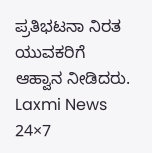ಪ್ರತಿಭಟನಾ ನಿರತ ಯುವಕರಿಗೆ ಆಹ್ವಾನ ನೀಡಿದರು.
Laxmi News 24×7